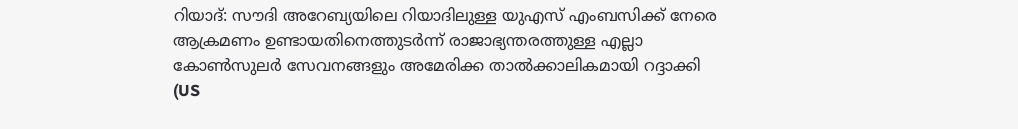റിയാദ്: സൗദി അറേബ്യയിലെ റിയാദിലുള്ള യുഎസ് എംബസിക്ക് നേരെ ആക്രമണം ഉണ്ടായതിനെത്തുടർന്ന് രാജാഭ്യന്തരത്തുള്ള എല്ലാ കോൺസുലർ സേവനങ്ങളും അമേരിക്ക താൽക്കാലികമായി റദ്ദാക്കി (US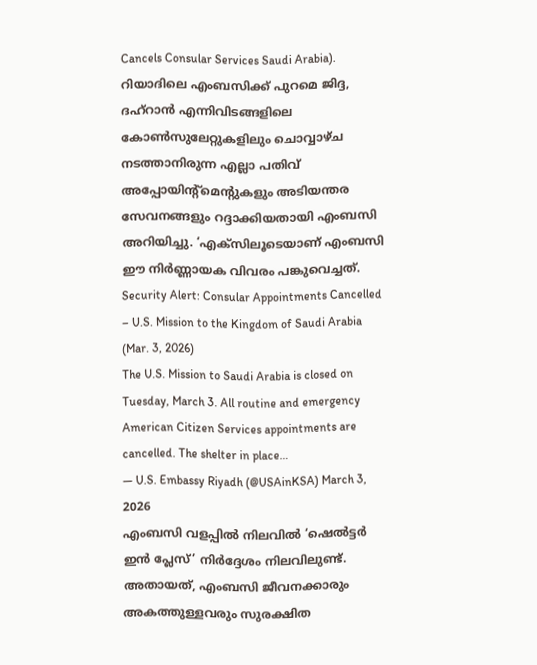Cancels Consular Services Saudi Arabia). റിയാദിലെ എംബസിക്ക് പുറമെ ജിദ്ദ, ദഹ്റാൻ എന്നിവിടങ്ങളിലെ കോൺസുലേറ്റുകളിലും ചൊവ്വാഴ്ച നടത്താനിരുന്ന എല്ലാ പതിവ് അപ്പോയിന്റ്മെന്റുകളും അടിയന്തര സേവനങ്ങളും റദ്ദാക്കിയതായി എംബസി അറിയിച്ചു. ‘എക്സിലൂടെയാണ് എംബസി ഈ നിർണ്ണായക വിവരം പങ്കുവെച്ചത്.
Security Alert: Consular Appointments Cancelled – U.S. Mission to the Kingdom of Saudi Arabia (Mar. 3, 2026)
The U.S. Mission to Saudi Arabia is closed on Tuesday, March 3. All routine and emergency American Citizen Services appointments are cancelled. The shelter in place…
— U.S. Embassy Riyadh (@USAinKSA) March 3, 2026
എംബസി വളപ്പിൽ നിലവിൽ ‘ഷെൽട്ടർ ഇൻ പ്ലേസ്’ നിർദ്ദേശം നിലവിലുണ്ട്. അതായത്, എംബസി ജീവനക്കാരും അകത്തുള്ളവരും സുരക്ഷിത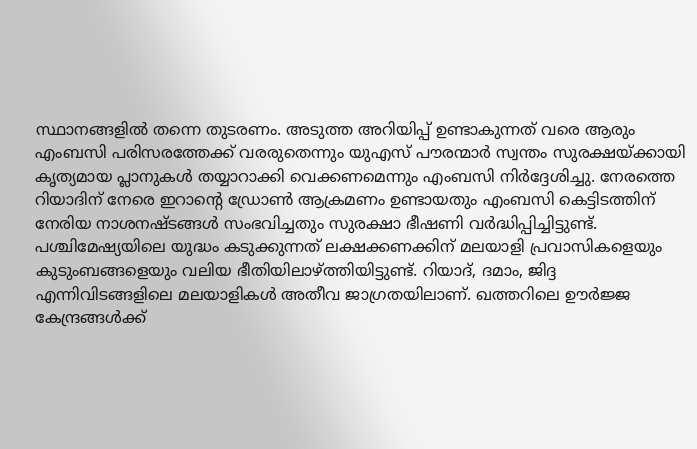സ്ഥാനങ്ങളിൽ തന്നെ തുടരണം. അടുത്ത അറിയിപ്പ് ഉണ്ടാകുന്നത് വരെ ആരും എംബസി പരിസരത്തേക്ക് വരരുതെന്നും യുഎസ് പൗരന്മാർ സ്വന്തം സുരക്ഷയ്ക്കായി കൃത്യമായ പ്ലാനുകൾ തയ്യാറാക്കി വെക്കണമെന്നും എംബസി നിർദ്ദേശിച്ചു. നേരത്തെ റിയാദിന് നേരെ ഇറാന്റെ ഡ്രോൺ ആക്രമണം ഉണ്ടായതും എംബസി കെട്ടിടത്തിന് നേരിയ നാശനഷ്ടങ്ങൾ സംഭവിച്ചതും സുരക്ഷാ ഭീഷണി വർദ്ധിപ്പിച്ചിട്ടുണ്ട്.
പശ്ചിമേഷ്യയിലെ യുദ്ധം കടുക്കുന്നത് ലക്ഷക്കണക്കിന് മലയാളി പ്രവാസികളെയും കുടുംബങ്ങളെയും വലിയ ഭീതിയിലാഴ്ത്തിയിട്ടുണ്ട്. റിയാദ്, ദമാം, ജിദ്ദ എന്നിവിടങ്ങളിലെ മലയാളികൾ അതീവ ജാഗ്രതയിലാണ്. ഖത്തറിലെ ഊർജ്ജ കേന്ദ്രങ്ങൾക്ക്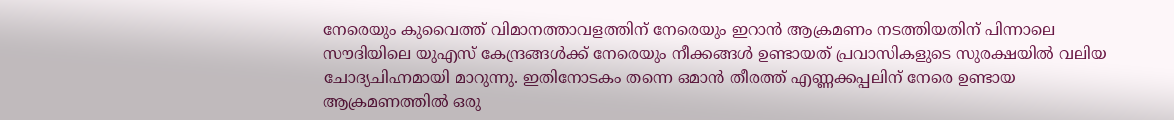നേരെയും കുവൈത്ത് വിമാനത്താവളത്തിന് നേരെയും ഇറാൻ ആക്രമണം നടത്തിയതിന് പിന്നാലെ സൗദിയിലെ യുഎസ് കേന്ദ്രങ്ങൾക്ക് നേരെയും നീക്കങ്ങൾ ഉണ്ടായത് പ്രവാസികളുടെ സുരക്ഷയിൽ വലിയ ചോദ്യചിഹ്നമായി മാറുന്നു. ഇതിനോടകം തന്നെ ഒമാൻ തീരത്ത് എണ്ണക്കപ്പലിന് നേരെ ഉണ്ടായ ആക്രമണത്തിൽ ഒരു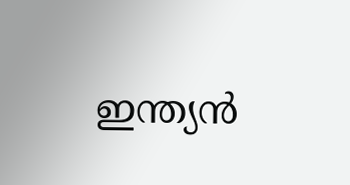ഇന്ത്യൻ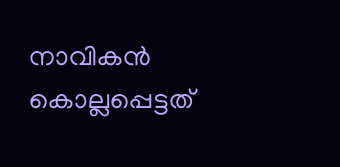നാവികൻ കൊല്ലപ്പെട്ടത്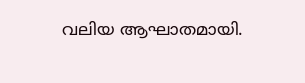വലിയ ആഘാതമായി.